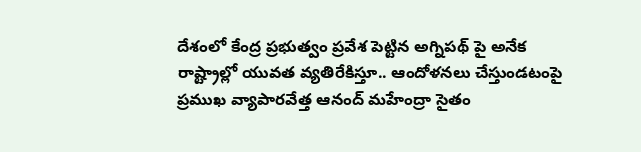దేశంలో కేంద్ర ప్రభుత్వం ప్రవేశ పెట్టిన అగ్నిపథ్ పై అనేక రాష్ట్రాల్లో యువత వ్యతిరేకిస్తూ.. ఆందోళనలు చేస్తుండటంపై ప్రముఖ వ్యాపారవేత్త ఆనంద్ మహేంద్రా సైతం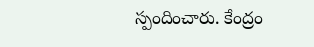స్పందించారు. కేంద్రం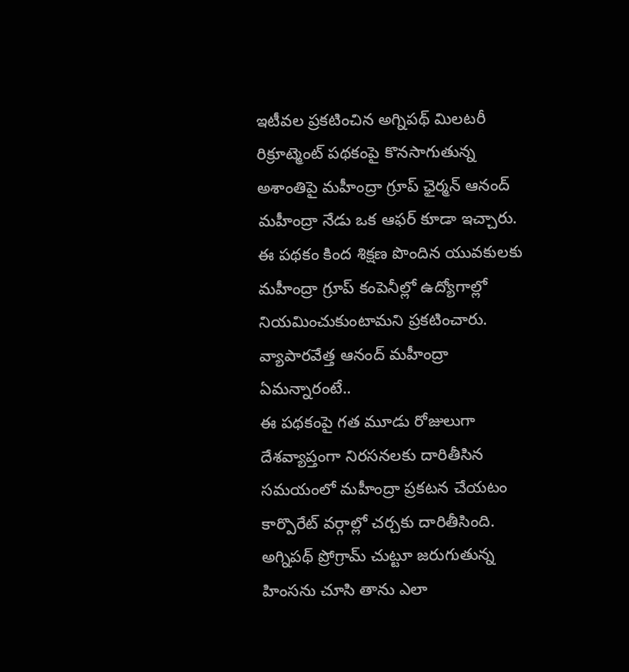ఇటీవల ప్రకటించిన అగ్నిపథ్ మిలటరీ రిక్రూట్మెంట్ పథకంపై కొనసాగుతున్న అశాంతిపై మహీంద్రా గ్రూప్ ఛైర్మన్ ఆనంద్ మహీంద్రా నేడు ఒక ఆఫర్ కూడా ఇచ్చారు. ఈ పథకం కింద శిక్షణ పొందిన యువకులకు మహీంద్రా గ్రూప్ కంపెనీల్లో ఉద్యోగాల్లో నియమించుకుంటామని ప్రకటించారు.
వ్యాపారవేత్త ఆనంద్ మహీంద్రా ఏమన్నారంటే..
ఈ పథకంపై గత మూడు రోజులుగా దేశవ్యాప్తంగా నిరసనలకు దారితీసిన సమయంలో మహీంద్రా ప్రకటన చేయటం కార్పొరేట్ వర్గాల్లో చర్చకు దారితీసింది. అగ్నిపథ్ ప్రోగ్రామ్ చుట్టూ జరుగుతున్న హింసను చూసి తాను ఎలా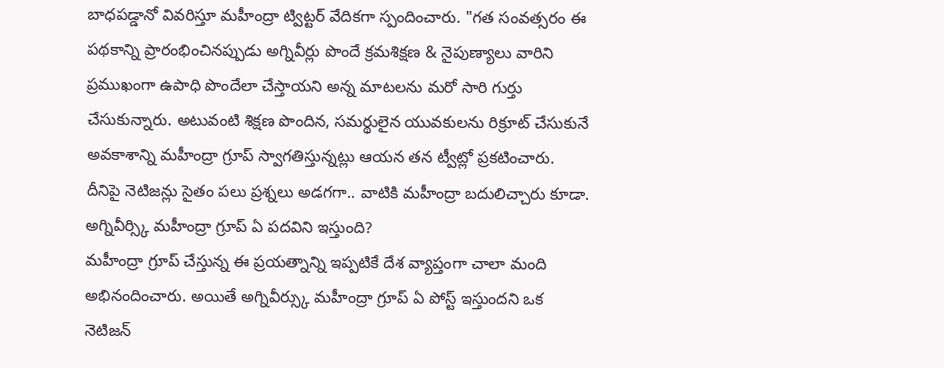బాధపడ్డానో వివరిస్తూ మహీంద్రా ట్విట్టర్ వేదికగా స్పందించారు. "గత సంవత్సరం ఈ పథకాన్ని ప్రారంభించినప్పుడు అగ్నివీర్లు పొందే క్రమశిక్షణ & నైపుణ్యాలు వారిని ప్రముఖంగా ఉపాధి పొందేలా చేస్తాయని అన్న మాటలను మరో సారి గుర్తు చేసుకున్నారు. అటువంటి శిక్షణ పొందిన, సమర్థులైన యువకులను రిక్రూట్ చేసుకునే అవకాశాన్ని మహీంద్రా గ్రూప్ స్వాగతిస్తున్నట్లు ఆయన తన ట్వీట్లో ప్రకటించారు. దీనిపై నెటిజన్లు సైతం పలు ప్రశ్నలు అడగగా.. వాటికి మహీంద్రా బదులిచ్చారు కూడా.
అగ్నివీర్స్కి మహీంద్రా గ్రూప్ ఏ పదవిని ఇస్తుంది?
మహీంద్రా గ్రూప్ చేస్తున్న ఈ ప్రయత్నాన్ని ఇప్పటికే దేశ వ్యాప్తంగా చాలా మంది అభినందించారు. అయితే అగ్నివీర్స్కు మహీంద్రా గ్రూప్ ఏ పోస్ట్ ఇస్తుందని ఒక నెటిజన్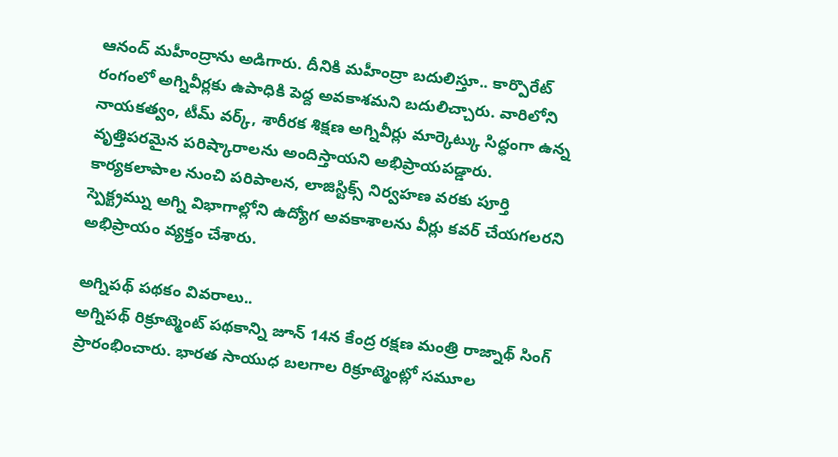ఆనంద్ మహీంద్రాను అడిగారు. దీనికి మహీంద్రా బదులిస్తూ.. కార్పొరేట్ రంగంలో అగ్నివీర్లకు ఉపాధికి పెద్ద అవకాశమని బదులిచ్చారు. వారిలోని నాయకత్వం, టీమ్ వర్క్, శారీరక శిక్షణ అగ్నివీర్లు మార్కెట్కు సిద్ధంగా ఉన్న వృత్తిపరమైన పరిష్కారాలను అందిస్తాయని అభిప్రాయపడ్డారు. కార్యకలాపాల నుంచి పరిపాలన, లాజిస్టిక్స్ నిర్వహణ వరకు పూర్తి స్పెక్ట్రమ్ను అగ్ని విభాగాల్లోని ఉద్యోగ అవకాశాలను వీర్లు కవర్ చేయగలరని అభిప్రాయం వ్యక్తం చేశారు.

అగ్నిపథ్ పథకం వివరాలు..
అగ్నిపథ్ రిక్రూట్మెంట్ పథకాన్ని జూన్ 14న కేంద్ర రక్షణ మంత్రి రాజ్నాథ్ సింగ్ ప్రారంభించారు. భారత సాయుధ బలగాల రిక్రూట్మెంట్లో సమూల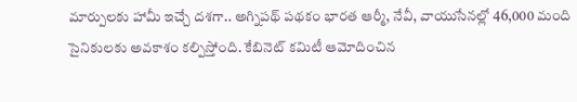మార్పులకు హామీ ఇచ్చే దశగా.. అగ్నిపథ్ పథకం భారత ఆర్మీ, నేవీ, వాయుసేనల్లో 46,000 మంది సైనికులకు అవకాశం కల్పిస్తోంది. కేబినెట్ కమిటీ ఆమోదించిన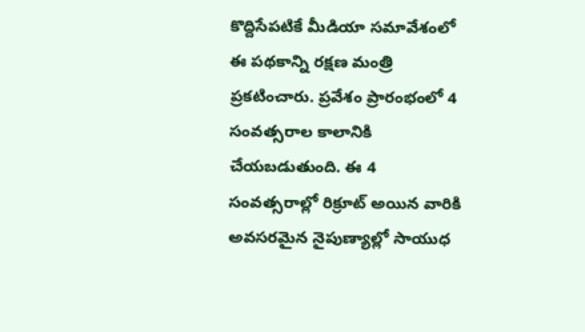కొద్దిసేపటికే మీడియా సమావేశంలో ఈ పథకాన్ని రక్షణ మంత్రి ప్రకటించారు. ప్రవేశం ప్రారంభంలో 4 సంవత్సరాల కాలానికి చేయబడుతుంది. ఈ 4 సంవత్సరాల్లో రిక్రూట్ అయిన వారికి అవసరమైన నైపుణ్యాల్లో సాయుధ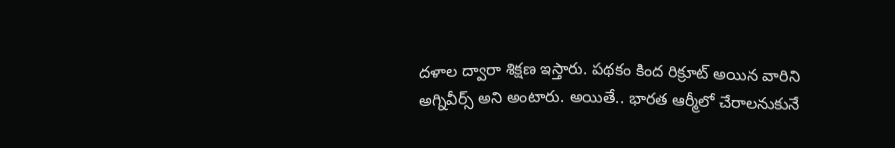దళాల ద్వారా శిక్షణ ఇస్తారు. పథకం కింద రిక్రూట్ అయిన వారిని అగ్నివీర్స్ అని అంటారు. అయితే.. భారత ఆర్మీలో చేరాలనుకునే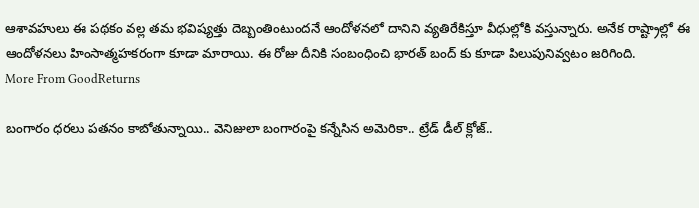ఆశావహులు ఈ పథకం వల్ల తమ భవిష్యత్తు దెబ్బంతింటుందనే ఆందోళనలో దానిని వ్యతిరేకిస్తూ వీధుల్లోకి వస్తున్నారు. అనేక రాష్ట్రాల్లో ఈ ఆందోళనలు హింసాత్మహకరంగా కూడా మారాయి. ఈ రోజు దీనికి సంబంధించి భారత్ బంద్ కు కూడా పిలుపునివ్వటం జరిగింది.
More From GoodReturns

బంగారం ధరలు పతనం కాబోతున్నాయి.. వెనిజులా బంగారంపై కన్నేసిన అమెరికా.. ట్రేడ్ డీల్ క్లోజ్..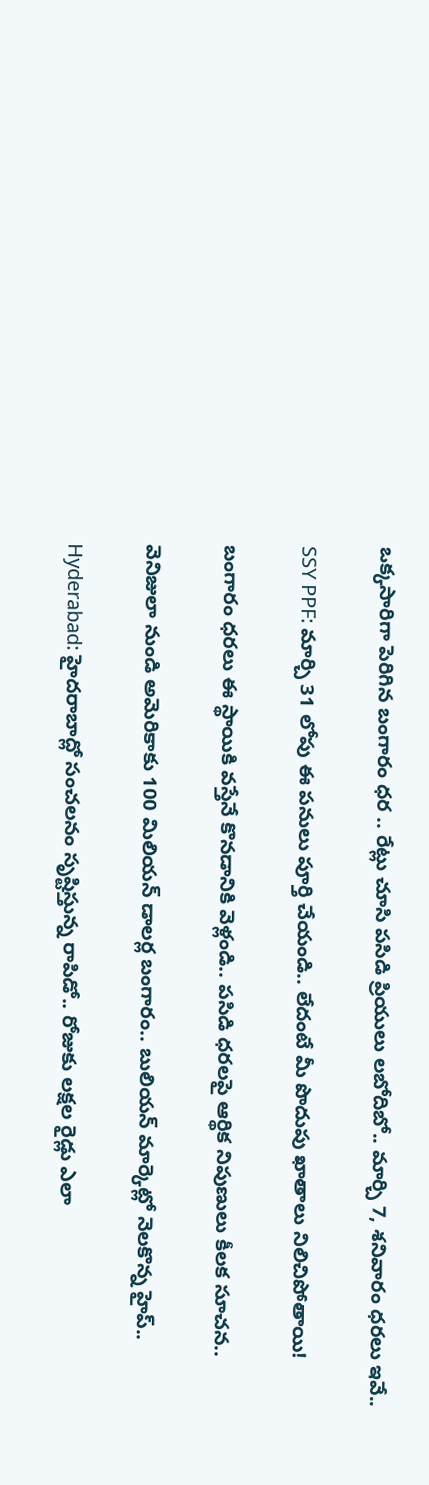ఒక్కసారిగా పెరిగిన బంగారం ధర .. రేట్లు చూసి పసిడి ప్రియులు లబోదిబో.. మార్చి 7, శనివారం ధరలు ఇవే..

SSY PPF: మార్చి 31 లోపు ఈ పనులు పూర్తి చేయండి.. లేదంటే మీ పొదుపు ఖాతాలు నిలిచిపోతాయి!

బంగారం ధరలు ఈ స్థాయికి వస్తేనే కొనడానికి వెళ్లండి.. పసిడి ధరలపై ఆర్థిక నిపుణులు కీలక సూచన..

వెనిజులా నుండి అమెరికాకు 100 మిలియన్ డాలర్ల బంగారం.. బులియన్ మార్కెట్లో నెలకొన్న హైప్..

Hyderabad: హైదరాబాద్లో సంచలనం సృష్టిస్తున్న రాపిడో.. రోజుకు లక్షల రైడ్లు ఎలా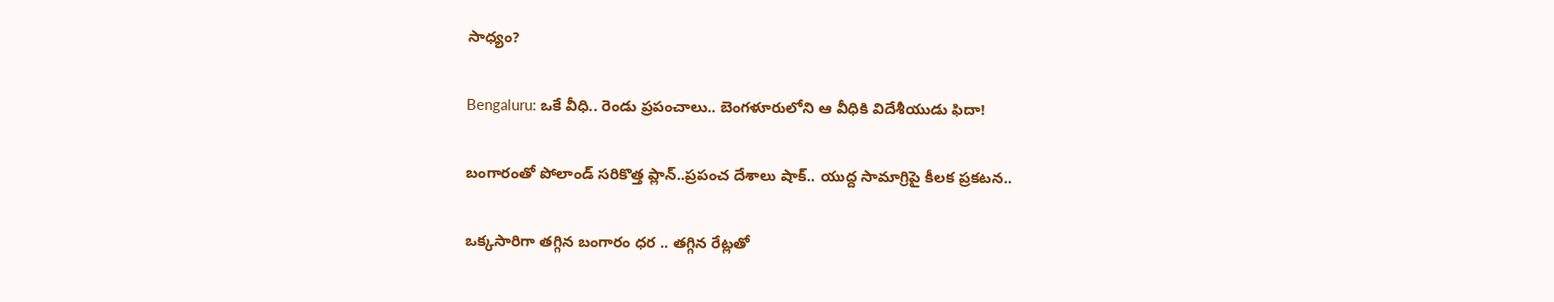సాధ్యం?

Bengaluru: ఒకే వీధి.. రెండు ప్రపంచాలు.. బెంగళూరులోని ఆ వీధికి విదేశీయుడు ఫిదా!

బంగారంతో పోలాండ్ సరికొత్త ప్లాన్..ప్రపంచ దేశాలు షాక్.. యుద్ద సామాగ్రిపై కీలక ప్రకటన..

ఒక్కసారిగా తగ్గిన బంగారం ధర .. తగ్గిన రేట్లతో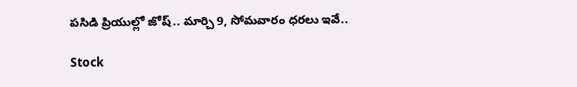పసిడి ప్రియుల్లో జోష్.. మార్చి 9, సోమవారం ధరలు ఇవే..

Stock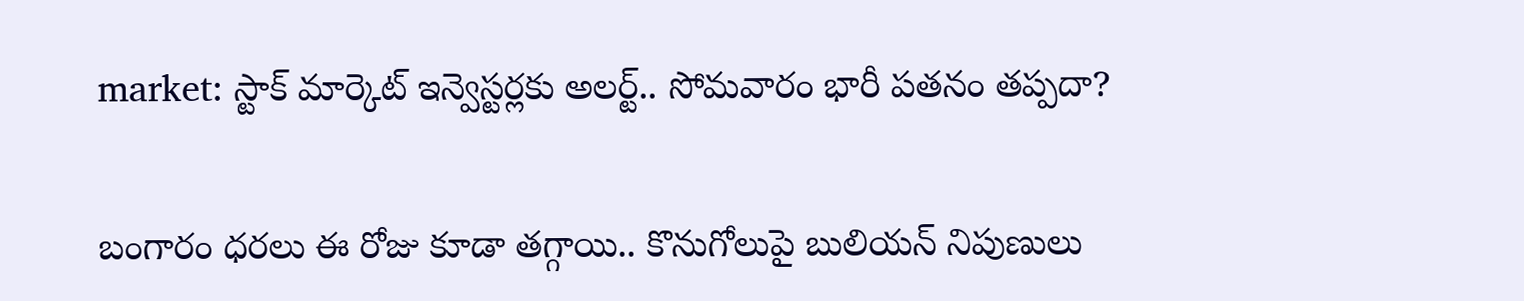market: స్టాక్ మార్కెట్ ఇన్వెస్టర్లకు అలర్ట్.. సోమవారం భారీ పతనం తప్పదా?

బంగారం ధరలు ఈ రోజు కూడా తగ్గాయి.. కొనుగోలుపై బులియన్ నిపుణులు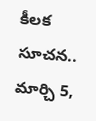కీలక సూచన.. మార్చి 5,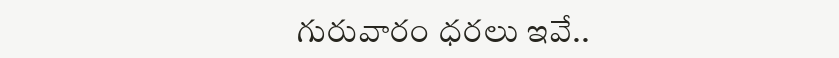గురువారం ధరలు ఇవే..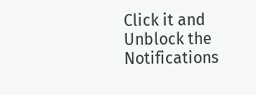Click it and Unblock the Notifications